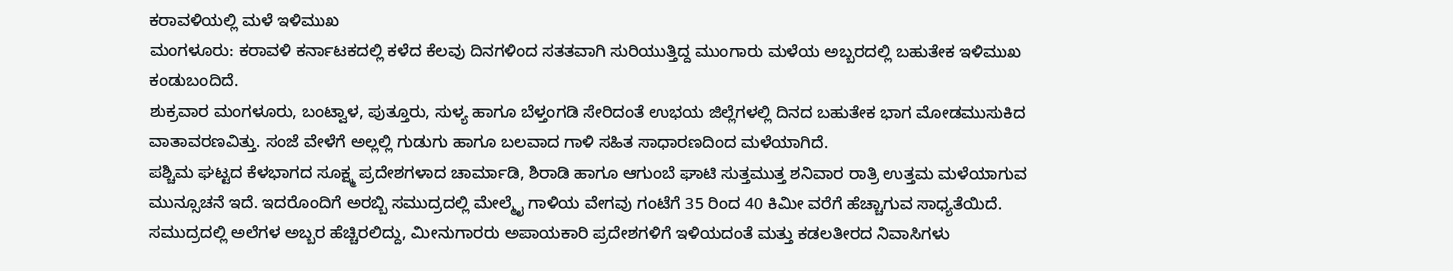ಕರಾವಳಿಯಲ್ಲಿ ಮಳೆ ಇಳಿಮುಖ
ಮಂಗಳೂರು: ಕರಾವಳಿ ಕರ್ನಾಟಕದಲ್ಲಿ ಕಳೆದ ಕೆಲವು ದಿನಗಳಿಂದ ಸತತವಾಗಿ ಸುರಿಯುತ್ತಿದ್ದ ಮುಂಗಾರು ಮಳೆಯ ಅಬ್ಬರದಲ್ಲಿ ಬಹುತೇಕ ಇಳಿಮುಖ ಕಂಡುಬಂದಿದೆ.
ಶುಕ್ರವಾರ ಮಂಗಳೂರು, ಬಂಟ್ವಾಳ, ಪುತ್ತೂರು, ಸುಳ್ಯ ಹಾಗೂ ಬೆಳ್ತಂಗಡಿ ಸೇರಿದಂತೆ ಉಭಯ ಜಿಲ್ಲೆಗಳಲ್ಲಿ ದಿನದ ಬಹುತೇಕ ಭಾಗ ಮೋಡಮುಸುಕಿದ ವಾತಾವರಣವಿತ್ತು. ಸಂಜೆ ವೇಳೆಗೆ ಅಲ್ಲಲ್ಲಿ ಗುಡುಗು ಹಾಗೂ ಬಲವಾದ ಗಾಳಿ ಸಹಿತ ಸಾಧಾರಣದಿಂದ ಮಳೆಯಾಗಿದೆ.
ಪಶ್ಚಿಮ ಘಟ್ಟದ ಕೆಳಭಾಗದ ಸೂಕ್ಷ್ಮ ಪ್ರದೇಶಗಳಾದ ಚಾರ್ಮಾಡಿ, ಶಿರಾಡಿ ಹಾಗೂ ಆಗುಂಬೆ ಘಾಟಿ ಸುತ್ತಮುತ್ತ ಶನಿವಾರ ರಾತ್ರಿ ಉತ್ತಮ ಮಳೆಯಾಗುವ ಮುನ್ಸೂಚನೆ ಇದೆ. ಇದರೊಂದಿಗೆ ಅರಬ್ಬಿ ಸಮುದ್ರದಲ್ಲಿ ಮೇಲ್ಮೈ ಗಾಳಿಯ ವೇಗವು ಗಂಟೆಗೆ 35 ರಿಂದ 40 ಕಿಮೀ ವರೆಗೆ ಹೆಚ್ಚಾಗುವ ಸಾಧ್ಯತೆಯಿದೆ. ಸಮುದ್ರದಲ್ಲಿ ಅಲೆಗಳ ಅಬ್ಬರ ಹೆಚ್ಚಿರಲಿದ್ದು, ಮೀನುಗಾರರು ಅಪಾಯಕಾರಿ ಪ್ರದೇಶಗಳಿಗೆ ಇಳಿಯದಂತೆ ಮತ್ತು ಕಡಲತೀರದ ನಿವಾಸಿಗಳು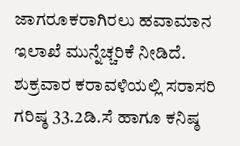ಜಾಗರೂಕರಾಗಿರಲು ಹವಾಮಾನ ಇಲಾಖೆ ಮುನ್ನೆಚ್ಚರಿಕೆ ನೀಡಿದೆ.
ಶುಕ್ರವಾರ ಕರಾವಳಿಯಲ್ಲಿ ಸರಾಸರಿ ಗರಿಷ್ಠ 33.2ಡಿ.ಸೆ ಹಾಗೂ ಕನಿಷ್ಠ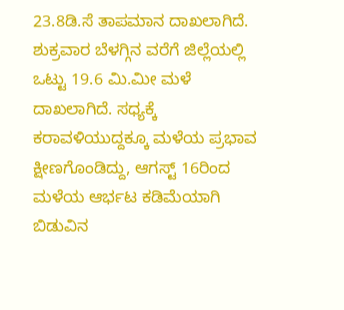23.8ಡಿ.ಸೆ ತಾಪಮಾನ ದಾಖಲಾಗಿದೆ. ಶುಕ್ರವಾರ ಬೆಳಗ್ಗಿನ ವರೆಗೆ ಜಿಲ್ಲೆಯಲ್ಲಿ ಒಟ್ಟು 19.6 ಮಿ.ಮೀ ಮಳೆ ದಾಖಲಾಗಿದೆ. ಸಧ್ಯಕ್ಕೆ ಕರಾವಳಿಯುದ್ದಕ್ಕೂ ಮಳೆಯ ಪ್ರಭಾವ ಕ್ಷೀಣಗೊಂಡಿದ್ದು, ಆಗಸ್ಟ್ 16ರಿಂದ ಮಳೆಯ ಆರ್ಭಟ ಕಡಿಮೆಯಾಗಿ ಬಿಡುವಿನ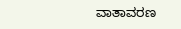ವಾತಾವರಣ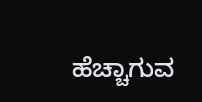ಹೆಚ್ಚಾಗುವ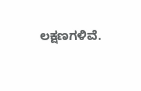ಲಕ್ಷಣಗಳಿವೆ.